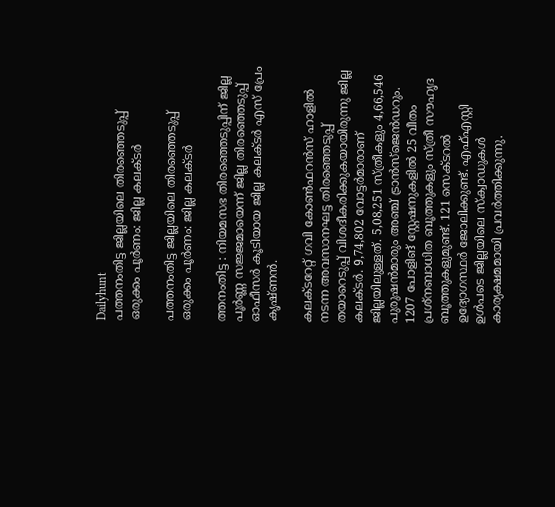Dailyhunt
പത്തനംതിട്ട ജില്ലയിലെ തിരഞ്ഞെടുപ്പ് ഒരുക്കം പൂര്‍ണം: ജില്ല കലക്ടര്‍

പത്തനംതിട്ട ജില്ലയിലെ തിരഞ്ഞെടുപ്പ് ഒരുക്കം പൂര്‍ണം: ജില്ല കലക്ടര്‍

ത്തനംതിട്ട : നിയമസഭ തിരഞ്ഞെടുപ്പിന് ജില്ല പൂർണ്ണ സജ്ജമായെന്ന് ജില്ല തിരഞ്ഞെടുപ്പ് ഓഫീസർ കൂടിയായ ജില്ല കലക്ടർ എസ് പ്രേം കൃഷ്ണൻ.

കലക്ടറേറ്റ് ഗവി കോണ്‍ഫറൻസ് ഹാളില്‍ നടന്ന അവസാനഘട്ട തിരഞ്ഞെടുപ്പ് തയാറെടുപ്പ് വിശദീകരിക്കുകയായിരുന്നു ജില്ല കലക്ടർ. 9,74,802 വോട്ടർമാരാണ് ജില്ലയിലുള്ളത്. 5,08,251 സ്ത്രീകളും 4,66,546 പുരുഷൻമാരും അഞ്ച് ട്രാൻസ്ജെൻഡറും. 1207 പോളിങ് സ്റ്റേഷനുകളില്‍ 25 വീതം പ്രശ്നബാധിത ബൂത്തുകളും സ്ത്രീ സൗഹൃദ ബൂത്തുകളുമുണ്ട്. 121 സെക്ടറല്‍ ഉദ്യോഗസ്ഥർ ജോലിക്കുണ്ട്. എഫ്‌എസ്റ്റി ഉള്‍പടെ ജില്ലയിലെ സ്‌ക്വാഡുകള്‍ കാര്യക്ഷമമായി പ്രവർത്തിക്കുന്നു.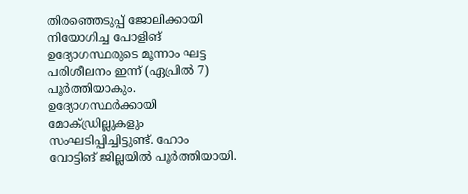തിരഞ്ഞെടുപ്പ് ജോലിക്കായി നിയോഗിച്ച പോളിങ് ഉദ്യോഗസ്ഥരുടെ മൂന്നാം ഘട്ട പരിശീലനം ഇന്ന് (ഏപ്രില്‍ 7) പൂർത്തിയാകും. ഉദ്യോഗസ്ഥർക്കായി മോക്ഡ്രില്ലുകളും സംഘടിപ്പിച്ചിട്ടുണ്ട്. ഹോം വോട്ടിങ് ജില്ലയില്‍ പൂർത്തിയായി.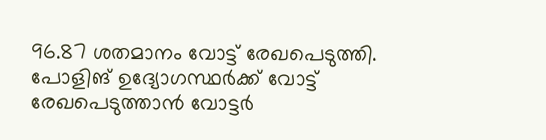96.87 ശതമാനം വോട്ട് രേഖപെടുത്തി. പോളിങ് ഉദ്യോഗസ്ഥർക്ക് വോട്ട് രേഖപെടുത്താൻ വോട്ടർ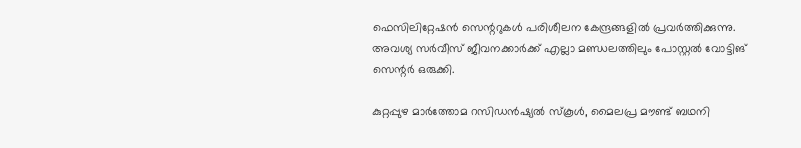ഫെസിലിറ്റേഷൻ സെന്ററുകള്‍ പരിശീലന കേന്ദ്രങ്ങളില്‍ പ്രവർത്തിക്കുന്നു. അവശ്യ സർവീസ് ജീവനക്കാർക്ക് എല്ലാ മണ്ഡലത്തിലും പോസ്റ്റല്‍ വോട്ടിങ് സെന്റർ ഒരുക്കി.

കുറ്റപ്പുഴ മാർത്തോമ റസിഡൻഷ്യല്‍ സ്‌കൂള്‍, മൈലപ്ര മൗണ്ട് ബഥനി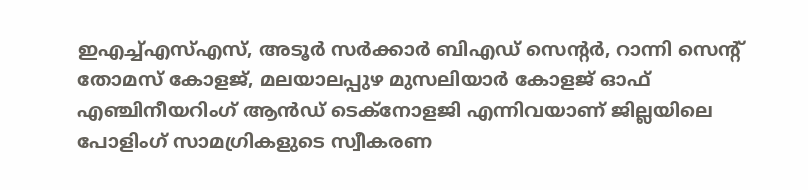ഇഎച്ച്‌എസ്‌എസ്, അടൂർ സർക്കാർ ബിഎഡ് സെന്റർ, റാന്നി സെന്റ് തോമസ് കോളജ്, മലയാലപ്പുഴ മുസലിയാർ കോളജ് ഓഫ് എഞ്ചിനീയറിംഗ് ആൻഡ് ടെക്നോളജി എന്നിവയാണ് ജില്ലയിലെ പോളിംഗ് സാമഗ്രികളുടെ സ്വീകരണ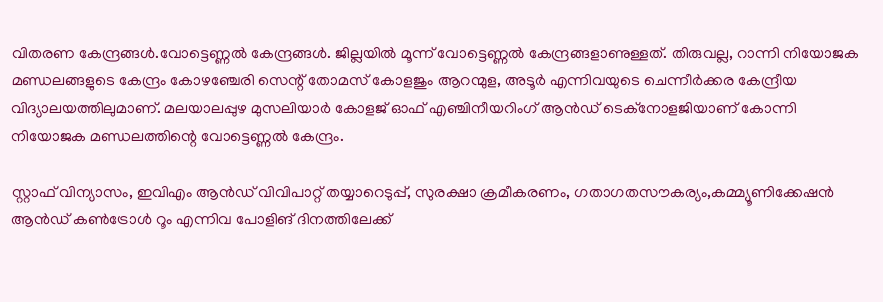വിതരണ കേന്ദ്രങ്ങള്‍.വോട്ടെണ്ണല്‍ കേന്ദ്രങ്ങള്‍. ജില്ലയില്‍ മൂന്ന് വോട്ടെണ്ണല്‍ കേന്ദ്രങ്ങളാണുള്ളത്. തിരുവല്ല, റാന്നി നിയോജക മണ്ഡലങ്ങളുടെ കേന്ദ്രം കോഴഞ്ചേരി സെന്റ് തോമസ് കോളജും ആറന്മുള, അടൂർ എന്നിവയുടെ ചെന്നീർക്കര കേന്ദ്രീയ വിദ്യാലയത്തിലുമാണ്. മലയാലപ്പുഴ മുസലിയാർ കോളജ് ഓഫ് എഞ്ചിനീയറിംഗ് ആൻഡ് ടെക്നോളജിയാണ് കോന്നി നിയോജക മണ്ഡലത്തിന്റെ വോട്ടെണ്ണല്‍ കേന്ദ്രം.

സ്റ്റാഫ് വിന്യാസം, ഇവിഎം ആൻഡ് വിവിപാറ്റ് തയ്യാറെടുപ്പ്, സുരക്ഷാ ക്രമീകരണം, ഗതാഗതസൗകര്യം,കമ്മ്യൂണിക്കേഷൻ ആൻഡ് കണ്‍ട്രോള്‍ റൂം എന്നിവ പോളിങ് ദിനത്തിലേക്ക്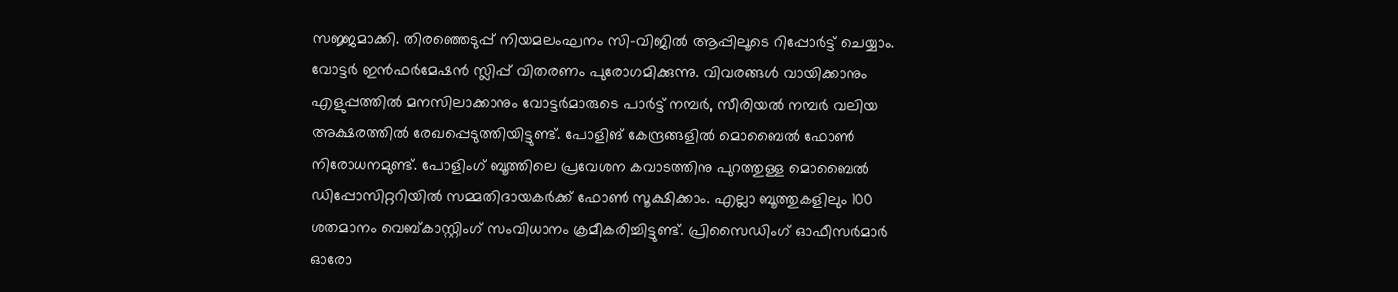സജ്ജമാക്കി. തിരഞ്ഞെടുപ്പ് നിയമലംഘനം സി-വിജില്‍ ആപ്പിലൂടെ റിപ്പോർട്ട് ചെയ്യാം. വോട്ടർ ഇൻഫർമേഷൻ സ്ലിപ്പ് വിതരണം പുരോഗമിക്കുന്നു. വിവരങ്ങള്‍ വായിക്കാനും എളുപ്പത്തില്‍ മനസിലാക്കാനും വോട്ടർമാരുടെ പാർട്ട് നമ്പർ, സീരിയല്‍ നമ്പർ വലിയ അക്ഷരത്തില്‍ രേഖപ്പെടുത്തിയിട്ടുണ്ട്. പോളിങ് കേന്ദ്രങ്ങളില്‍ മൊബൈല്‍ ഫോണ്‍ നിരോധനമുണ്ട്. പോളിംഗ് ബൂത്തിലെ പ്രവേശന കവാടത്തിനു പുറത്തുള്ള മൊബൈല്‍ ഡിപ്പോസിറ്ററിയില്‍ സമ്മതിദായകർക്ക് ഫോണ്‍ സൂക്ഷിക്കാം. എല്ലാ ബൂത്തുകളിലും 100 ശതമാനം വെബ്കാസ്റ്റിംഗ് സംവിധാനം ക്രമീകരിച്ചിട്ടുണ്ട്. പ്രിസൈഡിംഗ് ഓഫീസർമാർ ഓരോ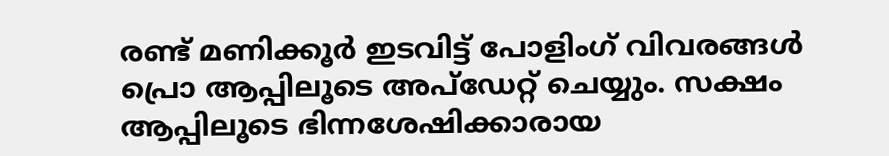രണ്ട് മണിക്കൂർ ഇടവിട്ട് പോളിംഗ് വിവരങ്ങള്‍ പ്രൊ ആപ്പിലൂടെ അപ്ഡേറ്റ് ചെയ്യും. സക്ഷം ആപ്പിലൂടെ ഭിന്നശേഷിക്കാരായ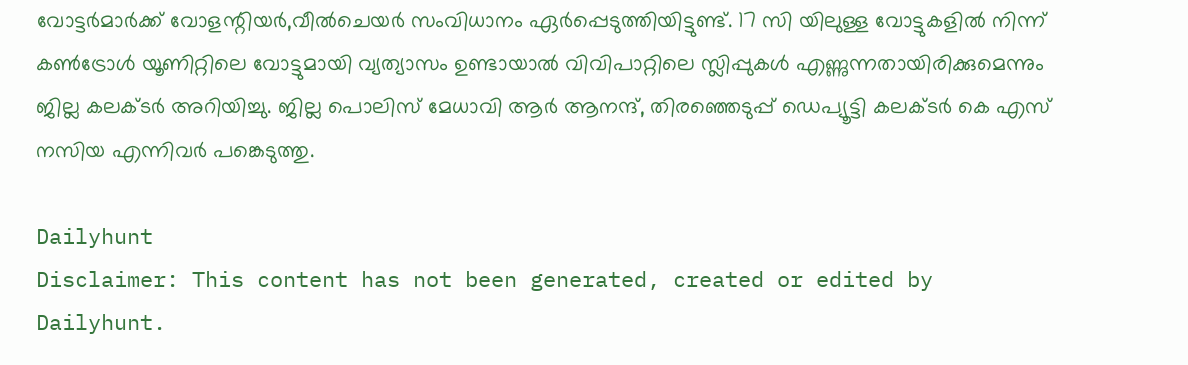വോട്ടർമാർക്ക് വോളന്റിയർ,വീല്‍ചെയർ സംവിധാനം ഏർപ്പെടുത്തിയിട്ടുണ്ട്. 17 സി യിലുള്ള വോട്ടുകളില്‍ നിന്ന് കണ്‍ട്രോള്‍ യൂണിറ്റിലെ വോട്ടുമായി വ്യത്യാസം ഉണ്ടായാല്‍ വിവിപാറ്റിലെ സ്ലിപ്പുകള്‍ എണ്ണുന്നതായിരിക്കുമെന്നും ജില്ല കലക്ടർ അറിയിച്ചു. ജില്ല പൊലിസ് മേധാവി ആർ ആനന്ദ്, തിരഞ്ഞെടുപ്പ് ഡെപ്യൂട്ടി കലക്ടർ കെ എസ് നസിയ എന്നിവർ പങ്കെടുത്തു.

Dailyhunt
Disclaimer: This content has not been generated, created or edited by Dailyhunt.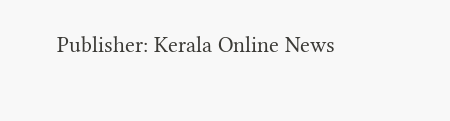Publisher: Kerala Online News